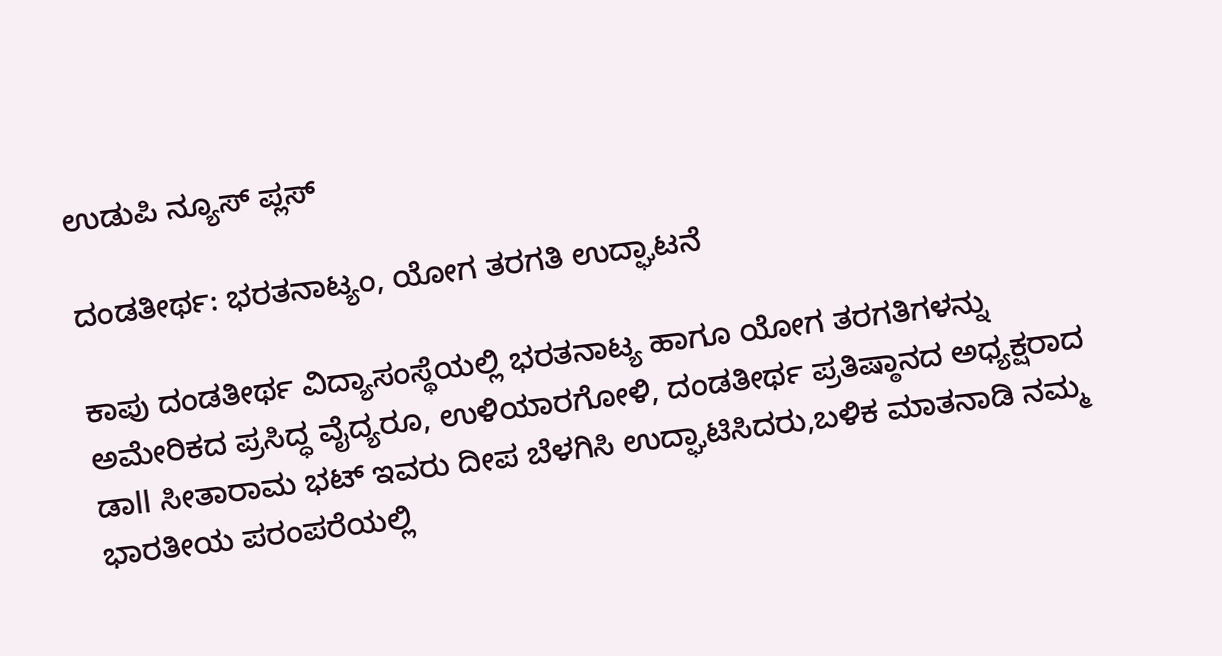ಉಡುಪಿ ನ್ಯೂಸ್ ಪ್ಲಸ್

ದಂಡತೀರ್ಥ: ಭರತನಾಟ್ಯಂ, ಯೋಗ ತರಗತಿ ಉದ್ಘಾಟನೆ

ಕಾಪು ದಂಡತೀರ್ಥ ವಿದ್ಯಾಸಂಸ್ಥೆಯಲ್ಲಿ ಭರತನಾಟ್ಯ ಹಾಗೂ ಯೋಗ ತರಗತಿಗಳನ್ನು ಅಮೇರಿಕದ ಪ್ರಸಿದ್ಧ ವೈದ್ಯರೂ, ಉಳಿಯಾರಗೋಳಿ, ದಂಡತೀರ್ಥ ಪ್ರತಿಷ್ಠಾನದ ಅಧ್ಯಕ್ಷರಾದ ಡಾll ಸೀತಾರಾಮ ಭಟ್ ಇವರು ದೀಪ ಬೆಳಗಿಸಿ ಉದ್ಘಾಟಿಸಿದರು,ಬಳಿಕ ಮಾತನಾಡಿ ನಮ್ಮ ಭಾರತೀಯ ಪರಂಪರೆಯಲ್ಲಿ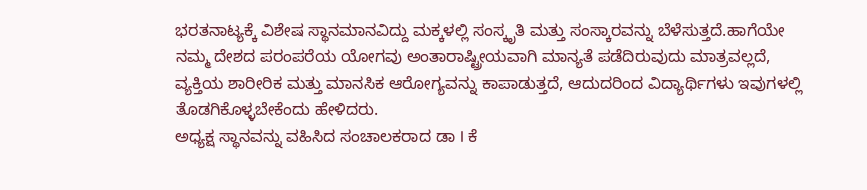ಭರತನಾಟ್ಯಕ್ಕೆ ವಿಶೇಷ ಸ್ಥಾನಮಾನವಿದ್ದು ಮಕ್ಕಳಲ್ಲಿ ಸಂಸ್ಕೃತಿ ಮತ್ತು ಸಂಸ್ಕಾರವನ್ನು ಬೆಳೆಸುತ್ತದೆ.ಹಾಗೆಯೇ ನಮ್ಮ ದೇಶದ ಪರಂಪರೆಯ ಯೋಗವು ಅಂತಾರಾಷ್ಟ್ರೀಯವಾಗಿ ಮಾನ್ಯತೆ ಪಡೆದಿರುವುದು ಮಾತ್ರವಲ್ಲದೆ, ವ್ಯಕ್ತಿಯ ಶಾರೀರಿಕ ಮತ್ತು ಮಾನಸಿಕ ಆರೋಗ್ಯವನ್ನು ಕಾಪಾಡುತ್ತದೆ, ಆದುದರಿಂದ ವಿದ್ಯಾರ್ಥಿಗಳು ಇವುಗಳಲ್ಲಿ ತೊಡಗಿಕೊಳ್ಳಬೇಕೆಂದು ಹೇಳಿದರು.
ಅಧ್ಯಕ್ಷ ಸ್ಥಾನವನ್ನು ವಹಿಸಿದ ಸಂಚಾಲಕರಾದ ಡಾ l ಕೆ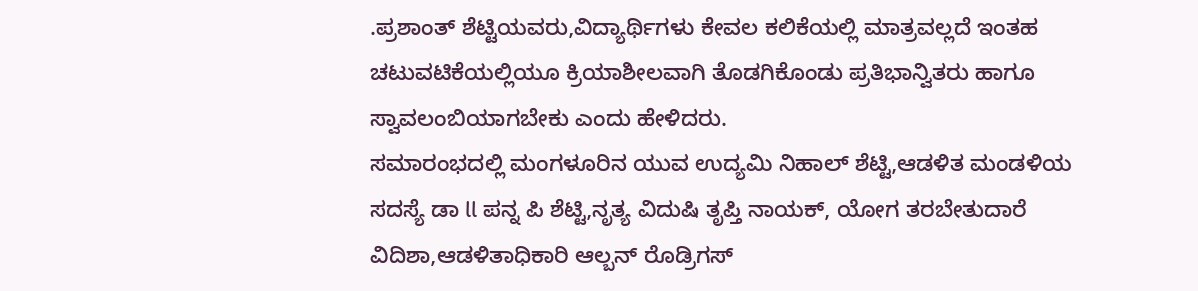.ಪ್ರಶಾಂತ್ ಶೆಟ್ಟಿಯವರು,ವಿದ್ಯಾರ್ಥಿಗಳು ಕೇವಲ ಕಲಿಕೆಯಲ್ಲಿ ಮಾತ್ರವಲ್ಲದೆ ಇಂತಹ ಚಟುವಟಿಕೆಯಲ್ಲಿಯೂ ಕ್ರಿಯಾಶೀಲವಾಗಿ ತೊಡಗಿಕೊಂಡು ಪ್ರತಿಭಾನ್ವಿತರು ಹಾಗೂ ಸ್ವಾವಲಂಬಿಯಾಗಬೇಕು ಎಂದು ಹೇಳಿದರು.
ಸಮಾರಂಭದಲ್ಲಿ ಮಂಗಳೂರಿನ ಯುವ ಉದ್ಯಮಿ ನಿಹಾಲ್ ಶೆಟ್ಟಿ,ಆಡಳಿತ ಮಂಡಳಿಯ ಸದಸ್ಯೆ ಡಾ ll ಪನ್ನ ಪಿ ಶೆಟ್ಟಿ,ನೃತ್ಯ ವಿದುಷಿ ತೃಪ್ತಿ ನಾಯಕ್, ಯೋಗ ತರಬೇತುದಾರೆ ವಿದಿಶಾ,ಆಡಳಿತಾಧಿಕಾರಿ ಆಲ್ಬನ್ ರೊಡ್ರಿಗಸ್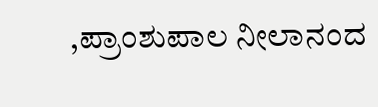,ಪ್ರಾಂಶುಪಾಲ ನೀಲಾನಂದ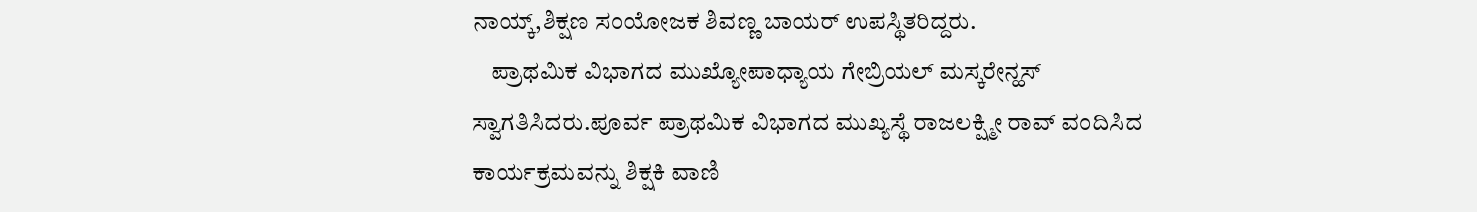ನಾಯ್ಕ್,ಶಿಕ್ಷಣ ಸಂಯೋಜಕ ಶಿವಣ್ಣ ಬಾಯರ್ ಉಪಸ್ಥಿತರಿದ್ದರು.
    ಪ್ರಾಥಮಿಕ ವಿಭಾಗದ ಮುಖ್ಯೋಪಾಧ್ಯಾಯ ಗೇಬ್ರಿಯಲ್ ಮಸ್ಕರೇನ್ಹಸ್ ಸ್ವಾಗತಿಸಿದರು.ಪೂರ್ವ ಪ್ರಾಥಮಿಕ ವಿಭಾಗದ ಮುಖ್ಯಸ್ಥೆ ರಾಜಲಕ್ಷ್ಮೀ ರಾವ್ ವಂದಿಸಿದ ಕಾರ್ಯಕ್ರಮವನ್ನು ಶಿಕ್ಷಕಿ ವಾಣಿ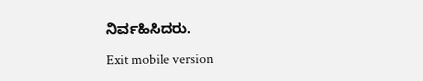ನಿರ್ವಹಿಸಿದರು.

Exit mobile version